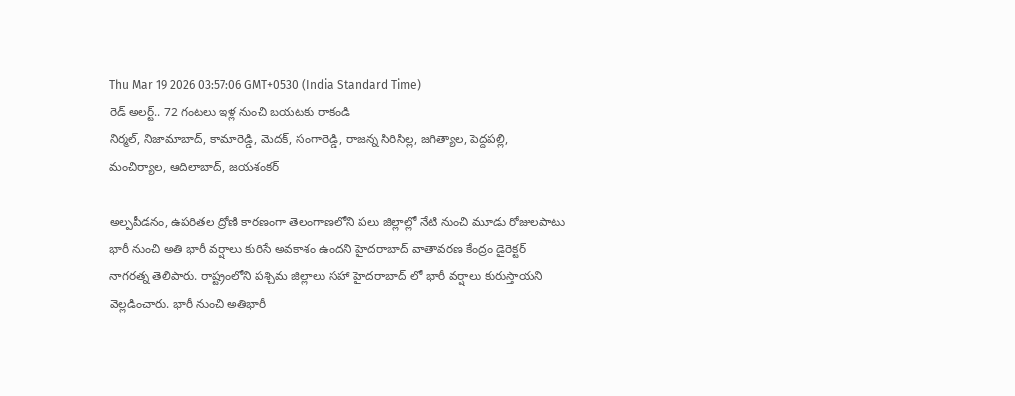Thu Mar 19 2026 03:57:06 GMT+0530 (India Standard Time)
రెడ్ అలర్ట్.. 72 గంటలు ఇళ్ల నుంచి బయటకు రాకండి
నిర్మల్, నిజామాబాద్, కామారెడ్డి, మెదక్, సంగారెడ్డి, రాజన్న సిరిసిల్ల, జగిత్యాల, పెద్దపల్లి, మంచిర్యాల, ఆదిలాబాద్, జయశంకర్

అల్పపీడనం, ఉపరితల ద్రోణి కారణంగా తెలంగాణలోని పలు జిల్లాల్లో నేటి నుంచి మూడు రోజులపాటు భారీ నుంచి అతి భారీ వర్షాలు కురిసే అవకాశం ఉందని హైదరాబాద్ వాతావరణ కేంద్రం డైరెక్టర్ నాగరత్న తెలిపారు. రాష్ట్రంలోని పశ్చిమ జిల్లాలు సహా హైదరాబాద్ లో భారీ వర్షాలు కురుస్తాయని వెల్లడించారు. భారీ నుంచి అతిభారీ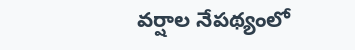వర్షాల నేపథ్యంలో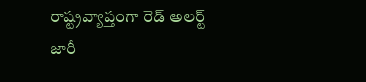రాష్ట్రవ్యాప్తంగా రెడ్ అలర్ట్ జారీ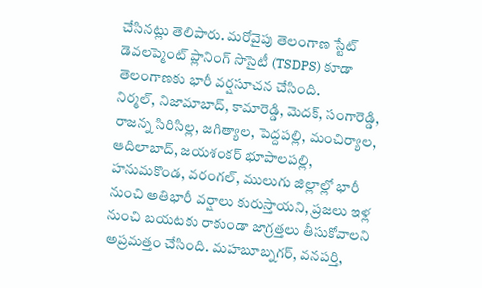చేసినట్లు తెలిపారు. మరోవైపు తెలంగాణ స్టేట్ డెవలప్మెంట్ ప్లానింగ్ సొసైటీ (TSDPS) కూడా తెలంగాణకు భారీ వర్షసూచన చేసింది.
నిర్మల్, నిజామాబాద్, కామారెడ్డి, మెదక్, సంగారెడ్డి, రాజన్న సిరిసిల్ల, జగిత్యాల, పెద్దపల్లి, మంచిర్యాల, ఆదిలాబాద్, జయశంకర్ భూపాలపల్లి, హనుమకొండ, వరంగల్, ములుగు జిల్లాల్లో భారీ నుంచి అతిభారీ వర్షాలు కురుస్తాయని, ప్రజలు ఇళ్ల నుంచి బయటకు రాకుండా జాగ్రత్తలు తీసుకోవాలని అప్రమత్తం చేసింది. మహబూబ్నగర్, వనపర్తి,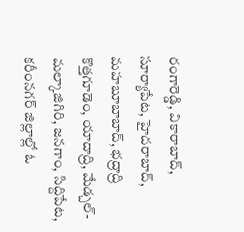రంగారెడ్డి, వికారాబాద్, సూర్యాపేట, హైదరాబాద్, మహబూబాబాద్, భద్రాద్రి కొత్తగూడెం, యాదాద్రి, మేడ్చల్-మల్కాజిగిరి, జనగాం, సిద్దిపేట, కరీంనగర్ జిల్లాల్లో ఓ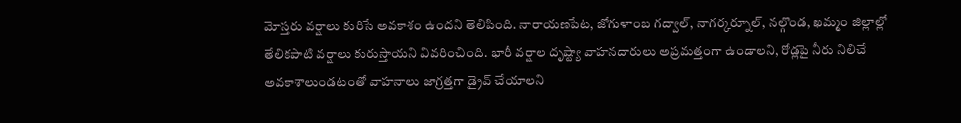మోస్తరు వర్షాలు కురిసే అవకాశం ఉందని తెలిపింది. నారాయణపేట, జోగుళాంబ గద్వాల్, నాగర్కర్నూల్, నల్గొండ, ఖమ్మం జిల్లాల్లో తేలికపాటి వర్షాలు కురుస్తాయని వివరించింది. భారీ వర్షాల దృష్ట్యా వాహనదారులు అప్రమత్తంగా ఉండాలని, రోడ్లపై నీరు నిలిచే అవకాశాలుండటంతో వాహనాలు జాగ్రత్తగా డ్రైవ్ చేయాలని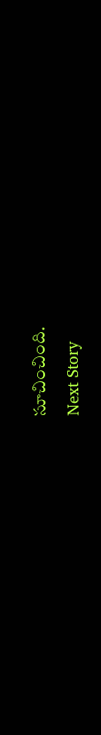సూచించింది.
Next Story